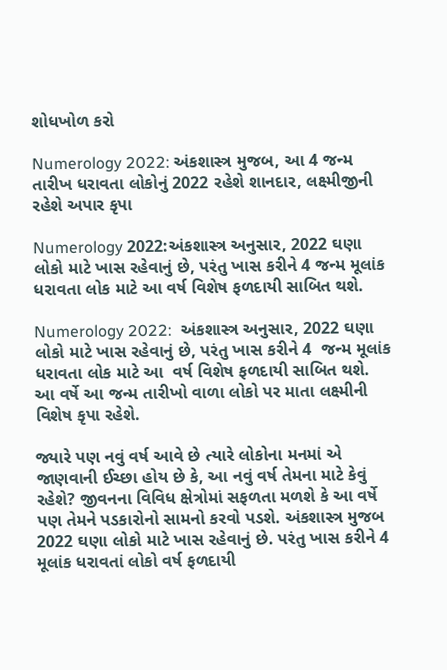શોધખોળ કરો

Numerology 2022: અંકશાસ્ત્ર મુજબ, આ 4 જન્મ તારીખ ધરાવતા લોકોનું 2022 રહેશે શાનદાર, લક્ષ્મીજીની રહેશે અપાર કૃપા

Numerology 2022:અંકશાસ્ત્ર અનુસાર, 2022 ઘણા લોકો માટે ખાસ રહેવાનું છે, પરંતુ ખાસ કરીને 4 જન્મ મૂલાંક ધરાવતા લોક માટે આ વર્ષ વિશેષ ફળદાયી સાબિત થશે.

Numerology 2022:  અંકશાસ્ત્ર અનુસાર, 2022 ઘણા લોકો માટે ખાસ રહેવાનું છે, પરંતુ ખાસ કરીને 4  જન્મ મૂલાંક ધરાવતા લોક માટે આ  વર્ષ વિશેષ ફળદાયી સાબિત થશે. આ વર્ષે આ જન્મ તારીખો વાળા લોકો પર માતા લક્ષ્મીની વિશેષ કૃપા રહેશે.

જ્યારે પણ નવું વર્ષ આવે છે ત્યારે લોકોના મનમાં એ જાણવાની ઈચ્છા હોય છે કે, આ નવું વર્ષ તેમના માટે કેવું રહેશે? જીવનના વિવિધ ક્ષેત્રોમાં સફળતા મળશે કે આ વર્ષે પણ તેમને પડકારોનો સામનો કરવો પડશે. અંકશાસ્ત્ર મુજબ 2022 ઘણા લોકો માટે ખાસ રહેવાનું છે. પરંતુ ખાસ કરીને 4 મૂલાંક ધરાવતાં લોકો વર્ષ ફળદાયી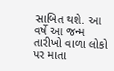સાબિત થશે. આ વર્ષે આ જન્મ તારીખો વાળા લોકો પર માતા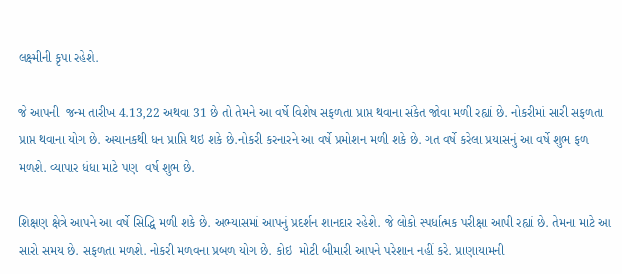લક્ષ્મીની કૃપા રહેશે.

જે આપની  જન્મ તારીખ 4.13,22 અથવા 31 છે તો તેમને આ વર્ષે વિશેષ સફળતા પ્રાપ્ત થવાના સંકેત જોવા મળી રહ્યાં છે. નોકરીમાં સારી સફળતા પ્રાપ્ત થવાના યોગ છે. અચાનકથી ધન પ્રાપ્તિ થઇ શકે છે.નોકરી કરનારને આ વર્ષે પ્રમોશન મળી શકે છે. ગત વર્ષે કરેલા પ્રયાસનું આ વર્ષે શુભ ફળ મળશે. વ્યાપાર ધંધા માટે પણ  વર્ષ શુભ છે.

શિક્ષણ ક્ષેત્રે આપને આ વર્ષે સિદ્ધિ મળી શકે છે. અભ્યાસમાં આપનું પ્રદર્શન શાનદાર રહેશે. જે લોકો સ્પર્ધાત્મક પરીક્ષા આપી રહ્યાં છે. તેમના માટે આ સારો સમય છે. સફળતા મળશે. નોકરી મળવના પ્રબળ યોગ છે. કોઇ  મોટી બીમારી આપને પરેશાન નહીં કરે. પ્રાણાયામની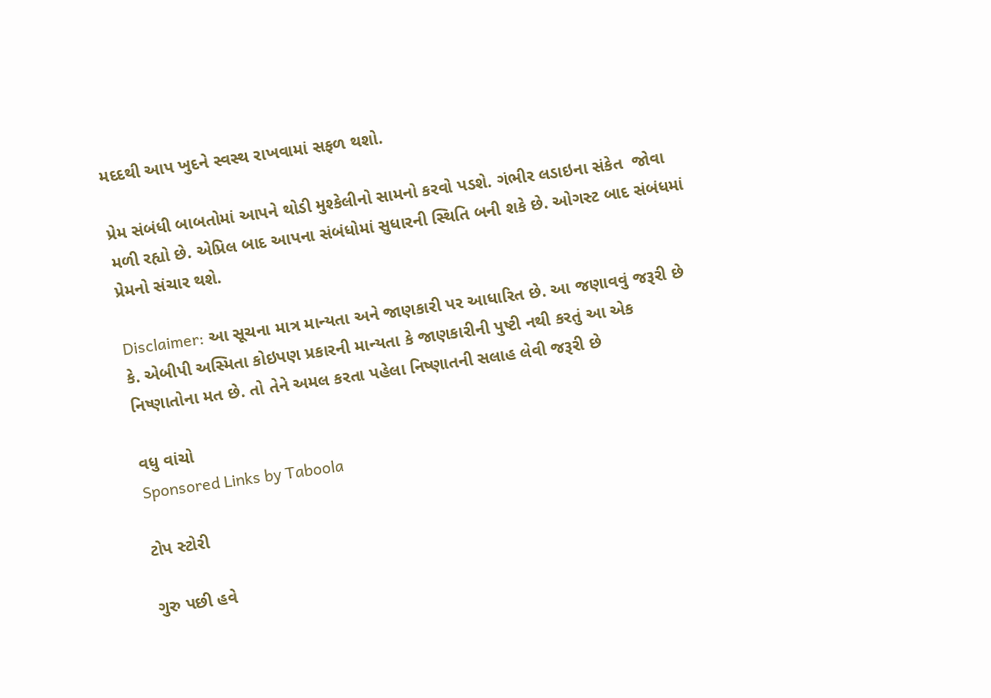મદદથી આપ ખુદને સ્વસ્થ રાખવામાં સફળ થશો.

પ્રેમ સંબંધી બાબતોમાં આપને થોડી મુશ્કેલીનો સામનો કરવો પડશે. ગંભીર લડાઇના સંકેત  જોવા મળી રહ્યો છે. એપ્રિલ બાદ આપના સંબંધોમાં સુધારની સ્થિતિ બની શકે છે. ઓગસ્ટ બાદ સંબંધમાં પ્રેમનો સંચાર થશે.

Disclaimer: આ સૂચના માત્ર માન્યતા અને જાણકારી પર આધારિત છે. આ જણાવવું જરૂરી છે કે. એબીપી અસ્મિતા કોઇપણ પ્રકારની માન્યતા કે જાણકારીની પુષ્ટી નથી કરતું આ એક નિષ્ણાતોના મત છે. તો તેને અમલ કરતા પહેલા નિષ્ણાતની સલાહ લેવી જરૂરી છે

વધુ વાંચો
Sponsored Links by Taboola

ટોપ સ્ટોરી

ગુરુ પછી હવે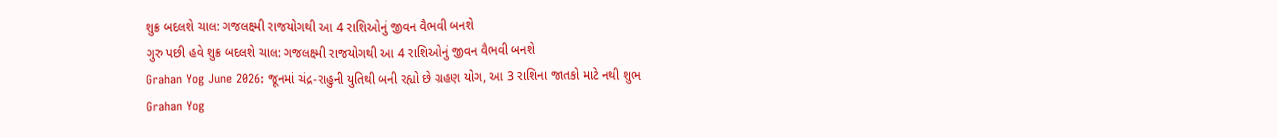શુક્ર બદલશે ચાલ: ગજલક્ષ્મી રાજયોગથી આ 4 રાશિઓનું જીવન વૈભવી બનશે
ગુરુ પછી હવે શુક્ર બદલશે ચાલ: ગજલક્ષ્મી રાજયોગથી આ 4 રાશિઓનું જીવન વૈભવી બનશે
Grahan Yog June 2026: જૂનમાં ચંદ્ર-રાહુની યુતિથી બની રહ્યો છે ગ્રહણ યોગ, આ 3 રાશિના જાતકો માટે નથી શુભ
Grahan Yog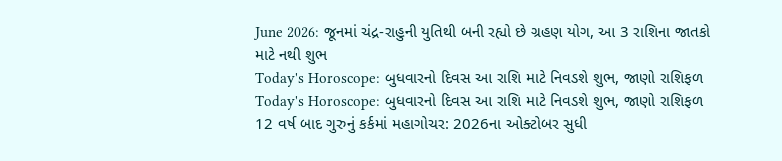June 2026: જૂનમાં ચંદ્ર-રાહુની યુતિથી બની રહ્યો છે ગ્રહણ યોગ, આ 3 રાશિના જાતકો માટે નથી શુભ
Today's Horoscope: બુધવારનો દિવસ આ રાશિ માટે નિવડશે શુભ, જાણો રાશિફળ
Today's Horoscope: બુધવારનો દિવસ આ રાશિ માટે નિવડશે શુભ, જાણો રાશિફળ
12 વર્ષ બાદ ગુરુનું કર્કમાં મહાગોચર: 2026ના ઓક્ટોબર સુધી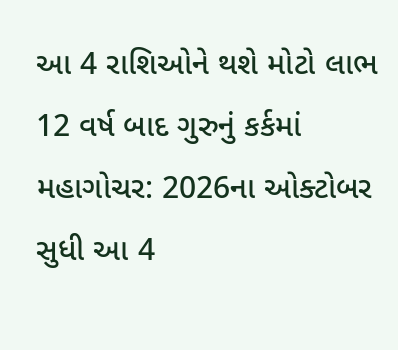આ 4 રાશિઓને થશે મોટો લાભ
12 વર્ષ બાદ ગુરુનું કર્કમાં મહાગોચર: 2026ના ઓક્ટોબર સુધી આ 4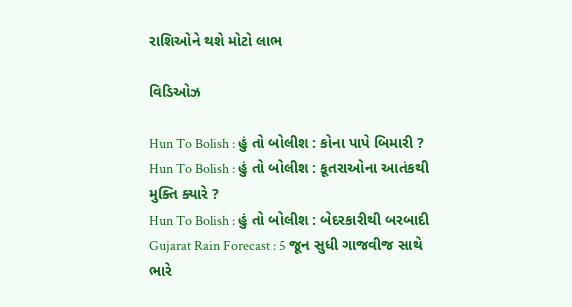રાશિઓને થશે મોટો લાભ

વિડિઓઝ

Hun To Bolish : હું તો બોલીશ : કોના પાપે બિમારી ?
Hun To Bolish : હું તો બોલીશ : કૂતરાઓના આતંકથી મુક્તિ ક્યારે ?
Hun To Bolish : હું તો બોલીશ : બેદરકારીથી બરબાદી
Gujarat Rain Forecast : 5 જૂન સુધી ગાજવીજ સાથે ભારે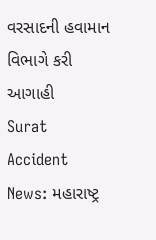વરસાદની હવામાન વિભાગે કરી આગાહી
Surat Accident News: મહારાષ્ટ્ર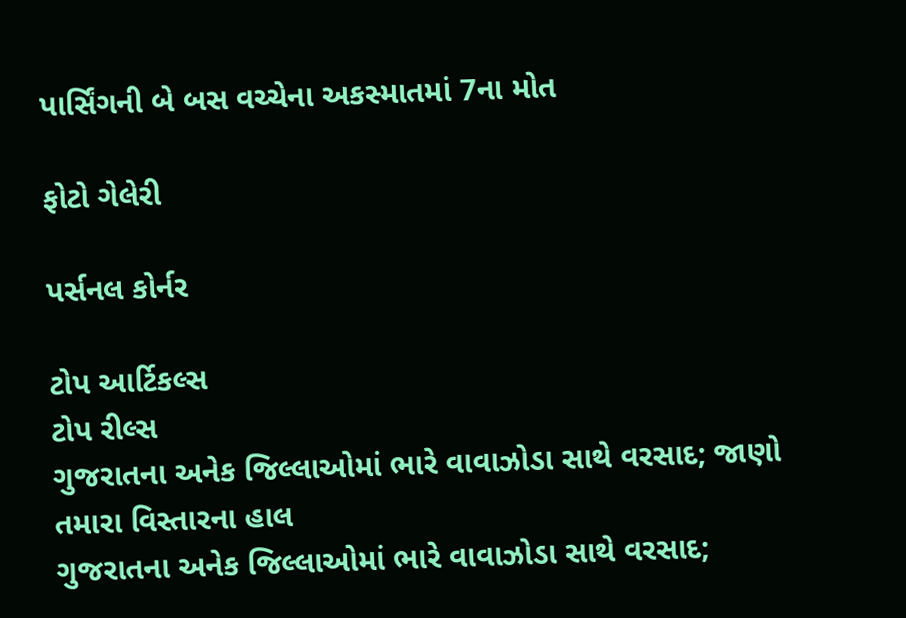પાર્સિંગની બે બસ વચ્ચેના અકસ્માતમાં 7ના મોત

ફોટો ગેલેરી

પર્સનલ કોર્નર

ટોપ આર્ટિકલ્સ
ટોપ રીલ્સ
ગુજરાતના અનેક જિલ્લાઓમાં ભારે વાવાઝોડા સાથે વરસાદ; જાણો તમારા વિસ્તારના હાલ
ગુજરાતના અનેક જિલ્લાઓમાં ભારે વાવાઝોડા સાથે વરસાદ;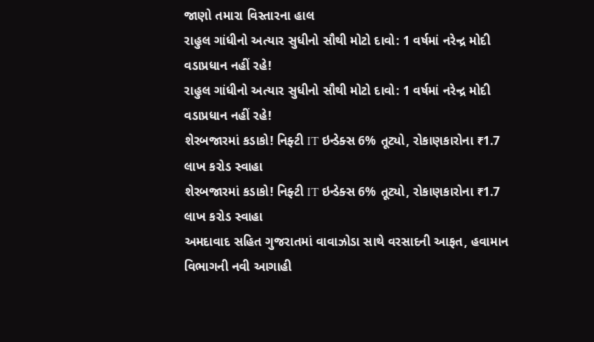જાણો તમારા વિસ્તારના હાલ
રાહુલ ગાંધીનો અત્યાર સુધીનો સૌથી મોટો દાવો: 1 વર્ષમાં નરેન્દ્ર મોદી વડાપ્રધાન નહીં રહે!
રાહુલ ગાંધીનો અત્યાર સુધીનો સૌથી મોટો દાવો: 1 વર્ષમાં નરેન્દ્ર મોદી વડાપ્રધાન નહીં રહે!
શેરબજારમાં કડાકો! નિફ્ટી IT ઇન્ડેક્સ 6% તૂટ્યો, રોકાણકારોના ₹1.7 લાખ કરોડ સ્વાહા
શેરબજારમાં કડાકો! નિફ્ટી IT ઇન્ડેક્સ 6% તૂટ્યો, રોકાણકારોના ₹1.7 લાખ કરોડ સ્વાહા
અમદાવાદ સહિત ગુજરાતમાં વાવાઝોડા સાથે વરસાદની આફત, હવામાન વિભાગની નવી આગાહી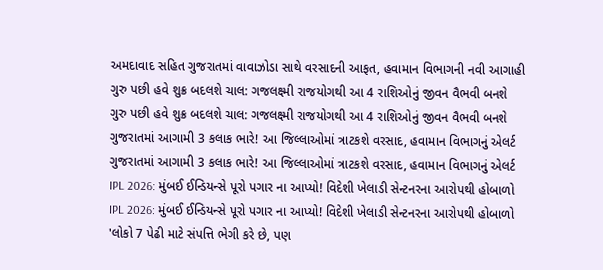અમદાવાદ સહિત ગુજરાતમાં વાવાઝોડા સાથે વરસાદની આફત, હવામાન વિભાગની નવી આગાહી
ગુરુ પછી હવે શુક્ર બદલશે ચાલ: ગજલક્ષ્મી રાજયોગથી આ 4 રાશિઓનું જીવન વૈભવી બનશે
ગુરુ પછી હવે શુક્ર બદલશે ચાલ: ગજલક્ષ્મી રાજયોગથી આ 4 રાશિઓનું જીવન વૈભવી બનશે
ગુજરાતમાં આગામી 3 કલાક ભારે! આ જિલ્લાઓમાં ત્રાટકશે વરસાદ, હવામાન વિભાગનું એલર્ટ
ગુજરાતમાં આગામી 3 કલાક ભારે! આ જિલ્લાઓમાં ત્રાટકશે વરસાદ, હવામાન વિભાગનું એલર્ટ
IPL 2026: મુંબઈ ઈન્ડિયન્સે પૂરો પગાર ના આપ્યો! વિદેશી ખેલાડી સેન્ટનરના આરોપથી હોબાળો
IPL 2026: મુંબઈ ઈન્ડિયન્સે પૂરો પગાર ના આપ્યો! વિદેશી ખેલાડી સેન્ટનરના આરોપથી હોબાળો
'લોકો 7 પેઢી માટે સંપત્તિ ભેગી કરે છે, પણ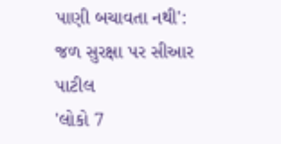પાણી બચાવતા નથી': જળ સુરક્ષા પર સીઆર પાટીલ
'લોકો 7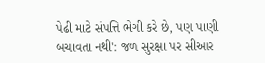પેઢી માટે સંપત્તિ ભેગી કરે છે, પણ પાણી બચાવતા નથી': જળ સુરક્ષા પર સીઆર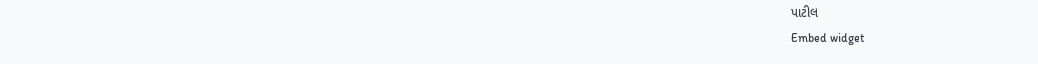પાટીલ
Embed widget